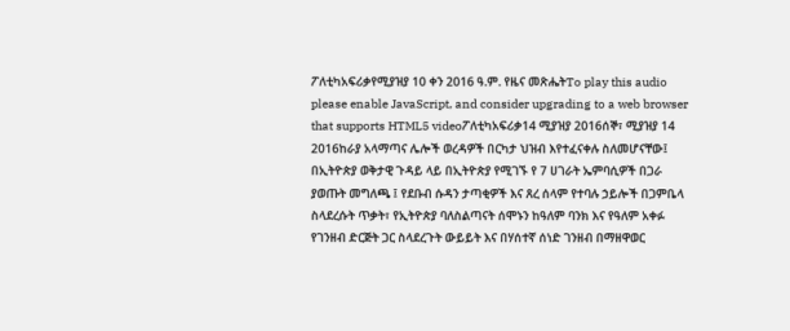ፖለቲካአፍሪቃየሚያዝያ 10 ቀን 2016 ዓ.ም. የዜና መጽሔትTo play this audio please enable JavaScript, and consider upgrading to a web browser that supports HTML5 videoፖለቲካአፍሪቃ14 ሚያዝያ 2016ሰኞ፣ ሚያዝያ 14 2016ከራያ አላማጣና ሌሎች ወረዳዎች በርካታ ህዝብ እየተፈናቀሉ ስለመሆናቸው፤ በኢትዮጵያ ወቅታዊ ጉዳይ ላይ በኢትዮጵያ የሚገኙ የ 7 ሀገራት ኤምባሲዎች በጋራ ያወጡት መግለጫ ፤ የደቡብ ሱዳን ታጣቂዎች እና ጸረ ሰላም የተባሉ ኃይሎች በጋምቤላ ስላደረሱት ጥቃት፣ የኢትዮጵያ ባለስልጣናት ሰሞኑን ከዓለም ባንክ እና የዓለም አቀፉ የገንዘብ ድርጅት ጋር ስላደረጉት ውይይት እና በሃሰተኛ ሰነድ ገንዘብ በማዘዋወር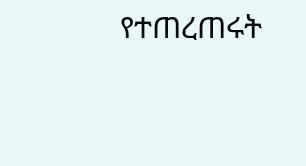የተጠረጠሩት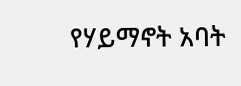የሃይማኖት አባት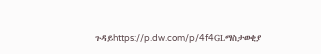ጉዳይhttps://p.dw.com/p/4f4GLማስታወቂያ